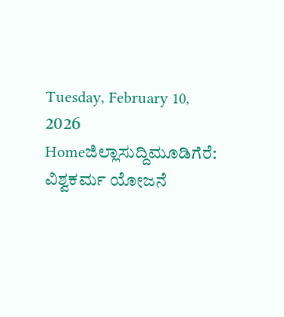Tuesday, February 10, 2026
Homeಜಿಲ್ಲಾಸುದ್ದಿಮೂಡಿಗೆರೆ: ವಿಶ್ವಕರ್ಮ ಯೋಜನೆ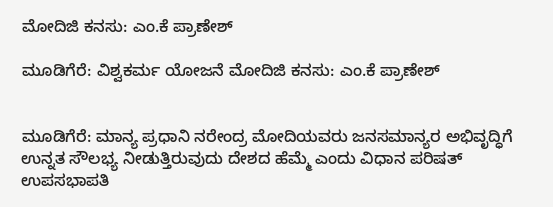ಮೋದಿಜಿ ಕನಸು: ಎಂ.ಕೆ ಪ್ರಾಣೇಶ್

ಮೂಡಿಗೆರೆ: ವಿಶ್ವಕರ್ಮ ಯೋಜನೆ ಮೋದಿಜಿ ಕನಸು: ಎಂ.ಕೆ ಪ್ರಾಣೇಶ್


ಮೂಡಿಗೆರೆ: ಮಾನ್ಯ ಪ್ರಧಾನಿ ನರೇಂದ್ರ ಮೋದಿಯವರು ಜನಸಮಾನ್ಯರ ಅಭಿವೃದ್ಧಿಗೆ ಉನ್ನತ ಸೌಲಭ್ಯ ನೀಡುತ್ತಿರುವುದು ದೇಶದ ಹೆಮ್ಮೆ ಎಂದು ವಿಧಾನ ಪರಿಷತ್ ಉಪಸಭಾಪತಿ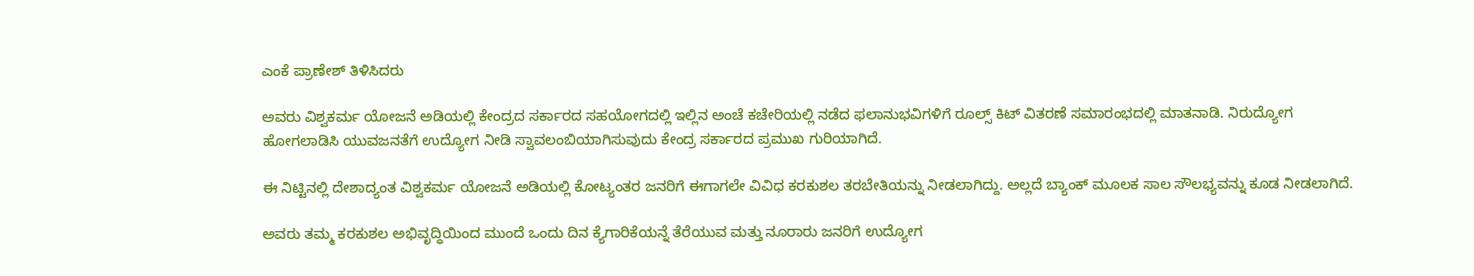ಎಂಕೆ ಪ್ರಾಣೇಶ್ ತಿಳಿಸಿದರು

ಅವರು ವಿಶ್ವಕರ್ಮ ಯೋಜನೆ ಅಡಿಯಲ್ಲಿ ಕೇಂದ್ರದ ಸರ್ಕಾರದ ಸಹಯೋಗದಲ್ಲಿ ಇಲ್ಲಿನ ಅಂಚೆ ಕಚೇರಿಯಲ್ಲಿ ನಡೆದ ಫಲಾನುಭವಿಗಳಿಗೆ ರೂಲ್ಸ್ ಕಿಟ್ ವಿತರಣೆ ಸಮಾರಂಭದಲ್ಲಿ ಮಾತನಾಡಿ. ನಿರುದ್ಯೋಗ ಹೋಗಲಾಡಿಸಿ ಯುವಜನತೆಗೆ ಉದ್ಯೋಗ ನೀಡಿ ಸ್ವಾವಲಂಬಿಯಾಗಿಸುವುದು ಕೇಂದ್ರ ಸರ್ಕಾರದ ಪ್ರಮುಖ ಗುರಿಯಾಗಿದೆ.

ಈ ನಿಟ್ಟಿನಲ್ಲಿ ದೇಶಾದ್ಯಂತ ವಿಶ್ವಕರ್ಮ ಯೋಜನೆ ಅಡಿಯಲ್ಲಿ ಕೋಟ್ಯಂತರ ಜನರಿಗೆ ಈಗಾಗಲೇ ವಿವಿಧ ಕರಕುಶಲ ತರಬೇತಿಯನ್ನು ನೀಡಲಾಗಿದ್ದು. ಅಲ್ಲದೆ ಬ್ಯಾಂಕ್ ಮೂಲಕ ಸಾಲ ಸೌಲಭ್ಯವನ್ನು ಕೂಡ ನೀಡಲಾಗಿದೆ.

ಅವರು ತಮ್ಮ ಕರಕುಶಲ ಅಭಿವೃದ್ಧಿಯಿಂದ ಮುಂದೆ ಒಂದು ದಿನ ಕ್ಯೆಗಾರಿಕೆಯನ್ನೆ ತೆರೆಯುವ ಮತ್ತು ನೂರಾರು ಜನರಿಗೆ ಉದ್ಯೋಗ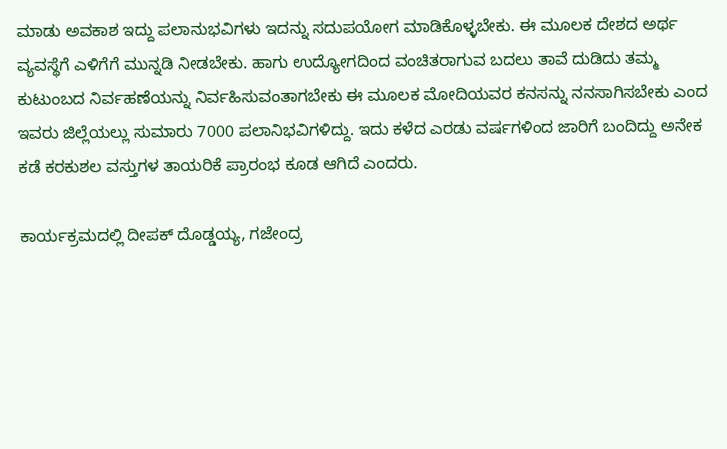ಮಾಡು ಅವಕಾಶ ಇದ್ದು ಪಲಾನುಭವಿಗಳು ಇದನ್ನು ಸದುಪಯೋಗ ಮಾಡಿಕೊಳ್ಳಬೇಕು. ಈ ಮೂಲಕ ದೇಶದ ಅರ್ಥ ವ್ಯವಸ್ಥೆಗೆ ಎಳಿಗೆಗೆ ಮುನ್ನಡಿ ನೀಡಬೇಕು. ಹಾಗು ಉದ್ಯೋಗದಿಂದ ವಂಚಿತರಾಗುವ ಬದಲು ತಾವೆ ದುಡಿದು ತಮ್ಮ ಕುಟುಂಬದ ನಿರ್ವಹಣೆಯನ್ನು ನಿರ್ವಹಿಸುವಂತಾಗಬೇಕು ಈ ಮೂಲಕ ಮೋದಿಯವರ ಕನಸನ್ನು ನನಸಾಗಿಸಬೇಕು ಎಂದ ಇವರು ಜಿಲ್ಲೆಯಲ್ಲು ಸುಮಾರು 7000 ಪಲಾನಿಭವಿಗಳಿದ್ದು. ಇದು ಕಳೆದ ಎರಡು ವರ್ಷಗಳಿಂದ ಜಾರಿಗೆ ಬಂದಿದ್ದು ಅನೇಕ ಕಡೆ ಕರಕುಶಲ ವಸ್ತುಗಳ ತಾಯರಿಕೆ ಪ್ರಾರಂಭ ಕೂಡ ಆಗಿದೆ ಎಂದರು.

ಕಾರ್ಯಕ್ರಮದಲ್ಲಿ ದೀಪಕ್ ದೊಡ್ಡಯ್ಯ, ಗಜೇಂದ್ರ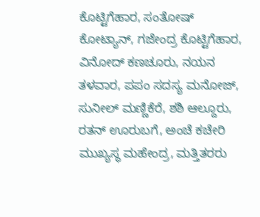ಕೊಟ್ಟಿಗೆಹಾರ, ಸಂತೋಷ್ ಕೋಟ್ಯಾನ್, ಗಜೇಂದ್ರ ಕೊಟ್ಟಿಗೆಹಾರ, ವಿನೋದ್ ಕಣಚೂರು, ನಯನ ತಳವಾರ, ಪಪಂ ಸದಸ್ಯ ಮನೋಜ್, ಸುನೀಲ್ ಮಣ್ಣಿಕೆರೆ, ಶಶಿ ಆಲ್ದೂರು, ರತನ್ ಊರುಬಗೆ, ಅಂಚೆ ಕಚೇರಿ ಮುಖ್ಯಸ್ಥ ಮಹೇಂದ್ರ, ಮತ್ತಿತರರು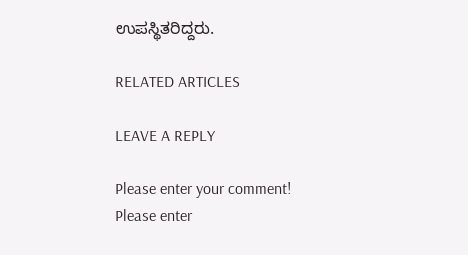ಉಪಸ್ಥಿತರಿದ್ದರು.

RELATED ARTICLES

LEAVE A REPLY

Please enter your comment!
Please enter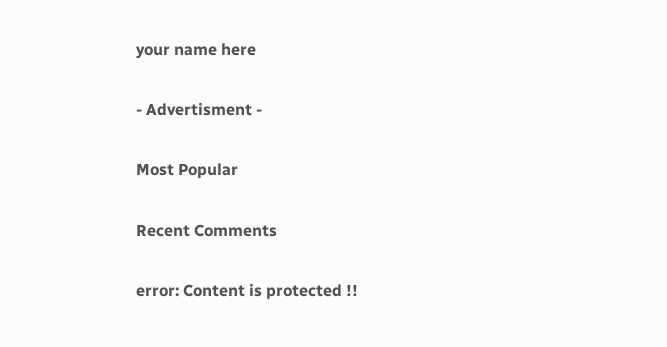your name here

- Advertisment -

Most Popular

Recent Comments

error: Content is protected !!